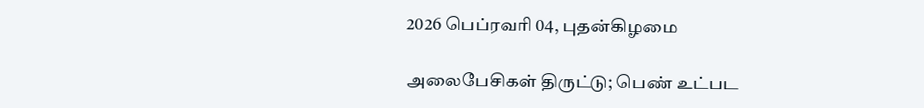2026 பெப்ரவரி 04, புதன்கிழமை

அலைபேசிகள் திருட்டு; பெண் உட்பட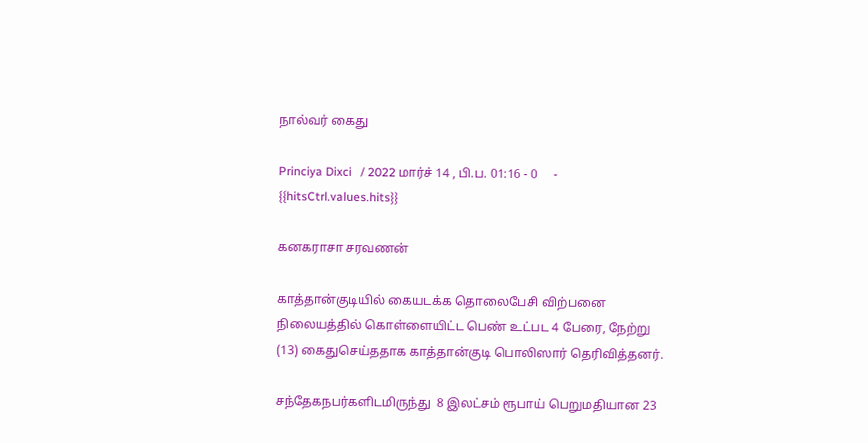நால்வர் கைது

Princiya Dixci   / 2022 மார்ச் 14 , பி.ப. 01:16 - 0     - {{hitsCtrl.values.hits}}

கனகராசா சரவணன்

காத்தான்குடியில் கையடக்க தொலைபேசி விற்பனை நிலையத்தில் கொள்ளையிட்ட பெண் உட்பட 4 பேரை, நேற்று (13) கைதுசெய்ததாக காத்தான்குடி பொலிஸார் தெரிவித்தனர்.

சந்தேகநபர்களிடமிருந்து  8 இலட்சம் ரூபாய் பெறுமதியான 23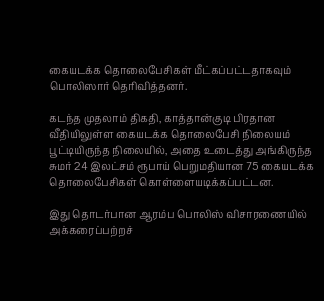கையடக்க தொலைபேசிகள் மீட்கப்பட்டதாகவும் பொலிஸார் தெரிவித்தனர்.

கடந்த முதலாம் திகதி, காத்தான்குடி பிரதான வீதியிலுள்ள கையடக்க தொலைபேசி நிலையம் பூட்டியிருந்த நிலையில், அதை உடைத்து அங்கிருந்த சுமர் 24 இலட்சம் ரூபாய் பெறுமதியான 75 கையடக்க தொலைபேசிகள் கொள்ளையடிக்கப்பட்டன.

இது தொடர்பான ஆரம்ப பொலிஸ் விசாரணையில் அக்கரைப்பற்றச்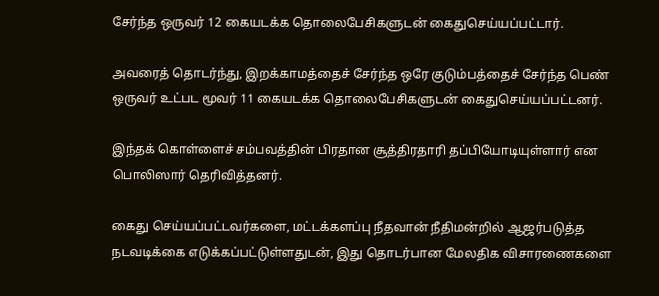சேர்ந்த ஒருவர் 12 கையடக்க தொலைபேசிகளுடன் கைதுசெய்யப்பட்டார்.

அவரைத் தொடர்ந்து, இறக்காமத்தைச் சேர்ந்த ஒரே குடும்பத்தைச் சேர்ந்த பெண் ஒருவர் உட்பட மூவர் 11 கையடக்க தொலைபேசிகளுடன் கைதுசெய்யப்பட்டனர்.

இந்தக் கொள்ளைச் சம்பவத்தின் பிரதான சூத்திரதாரி தப்பியோடியுள்ளார் என பொலிஸார் தெரிவித்தனர்.

கைது செய்யப்பட்டவர்களை, மட்டக்களப்பு நீதவான் நீதிமன்றில் ஆஜர்படுத்த நடவடிக்கை எடுக்கப்பட்டுள்ளதுடன், இது தொடர்பான மேலதிக விசாரணைகளை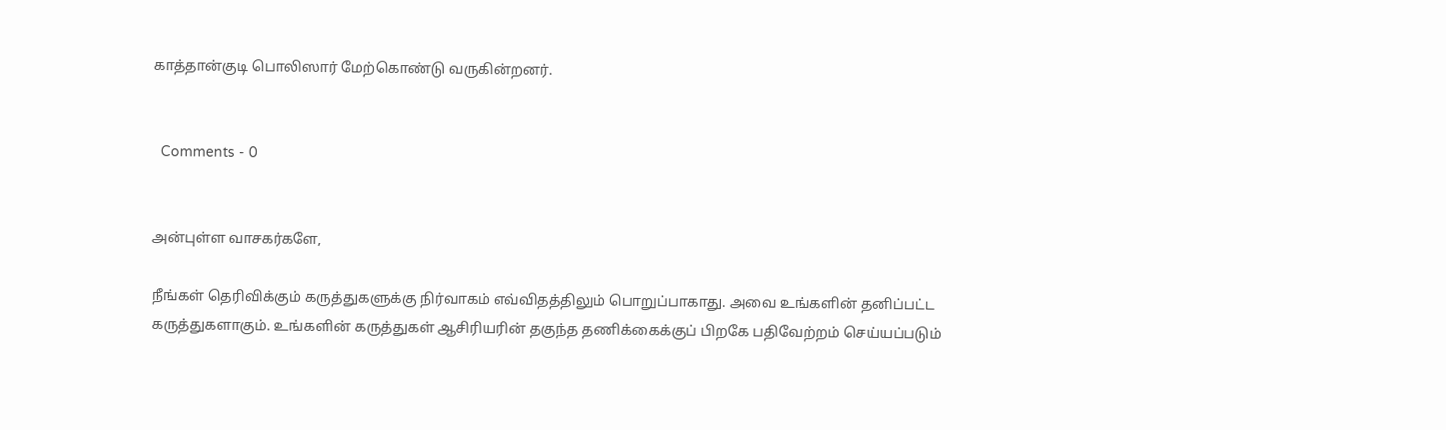காத்தான்குடி பொலிஸார் மேற்கொண்டு வருகின்றனர்.


  Comments - 0


அன்புள்ள வாசகர்களே,

நீங்கள் தெரிவிக்கும் கருத்துகளுக்கு நிர்வாகம் எவ்விதத்திலும் பொறுப்பாகாது. அவை உங்களின் தனிப்பட்ட கருத்துகளாகும். உங்களின் கருத்துகள் ஆசிரியரின் தகுந்த தணிக்கைக்குப் பிறகே பதிவேற்றம் செய்யப்படும்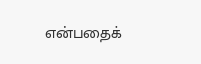என்பதைக்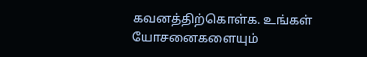கவனத்திற்கொள்க. உங்கள் யோசனைகளையும்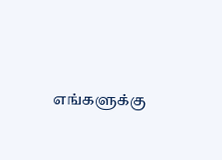எங்களுக்கு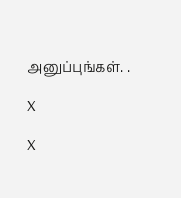அனுப்புங்கள். .

X

X